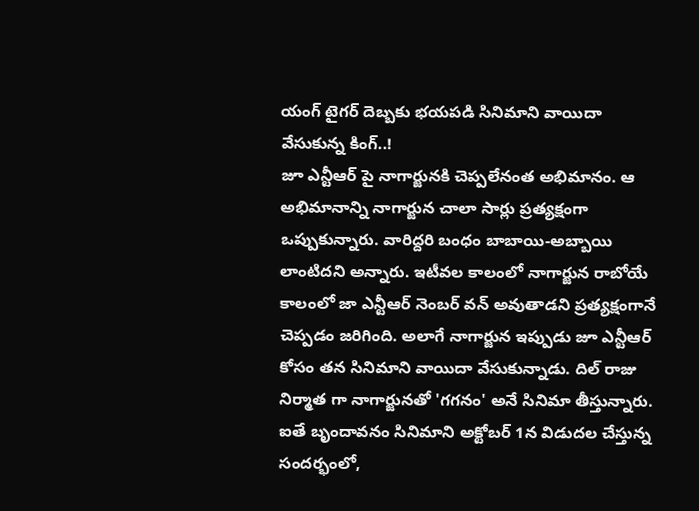యంగ్ టైగర్ దెబ్బకు భయపడి సినిమాని వాయిదా వేసుకున్న కింగ్..!
జూ ఎన్టీఆర్ పై నాగార్జునకి చెప్పలేనంత అభిమానం. ఆ అభిమానాన్ని నాగార్జున చాలా సార్లు ప్రత్యక్షంగా ఒప్పుకున్నారు. వారిద్దరి బంధం బాబాయి-అబ్బాయి లాంటిదని అన్నారు. ఇటీవల కాలంలో నాగార్జున రాబోయే కాలంలో జా ఎన్టీఆర్ నెంబర్ వన్ అవుతాడని ప్రత్యక్షంగానే చెప్పడం జరిగింది. అలాగే నాగార్జున ఇప్పుడు జూ ఎన్టీఆర్ కోసం తన సినిమాని వాయిదా వేసుకున్నాడు. దిల్ రాజు నిర్మాత గా నాగార్జునతో 'గగనం' అనే సినిమా తీస్తున్నారు. ఐతే బృందావనం సినిమాని అక్టోబర్ 1న విడుదల చేస్తున్న సందర్భంలో,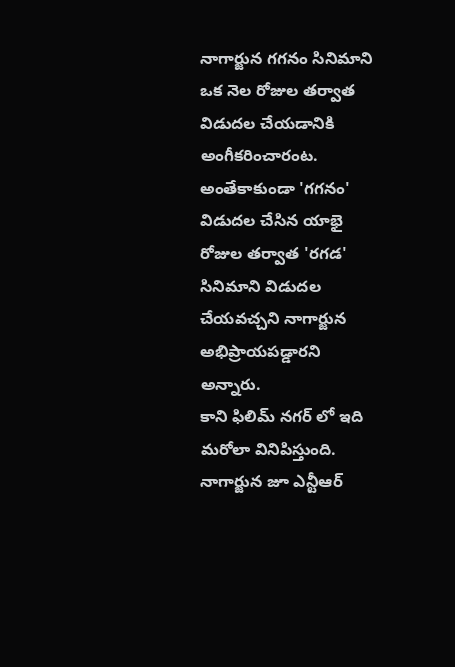నాగార్జున గగనం సినిమాని ఒక నెల రోజుల తర్వాత విడుదల చేయడానికి అంగీకరించారంట. అంతేకాకుండా 'గగనం' విడుదల చేసిన యాభై రోజుల తర్వాత 'రగడ' సినిమాని విడుదల చేయవచ్చని నాగార్జున అభిప్రాయపడ్డారని అన్నారు.
కాని ఫిలిమ్ నగర్ లో ఇది మరోలా వినిపిస్తుంది. నాగార్జున జూ ఎన్టీఆర్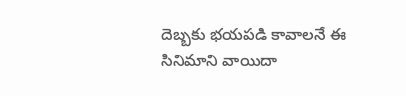దెబ్బకు భయపడి కావాలనే ఈ సినిమాని వాయిదా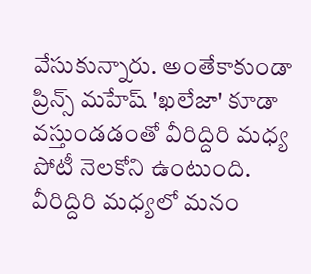వేసుకున్నారు. అంతేకాకుండా ప్రిన్స్ మహేష్ 'ఖలేజా' కూడా వస్తుండడంతో వీరిద్దిరి మధ్య పోటీ నెలకోని ఉంటుంది. వీరిద్దిరి మధ్యలో మనం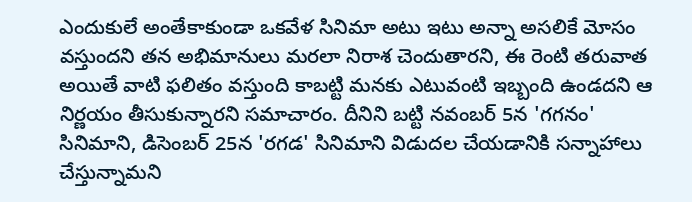ఎందుకులే అంతేకాకుండా ఒకవేళ సినిమా అటు ఇటు అన్నా అసలికే మోసం వస్తుందని తన అభిమానులు మరలా నిరాశ చెందుతారని, ఈ రెంటి తరువాత అయితే వాటి ఫలితం వస్తుంది కాబట్టి మనకు ఎటువంటి ఇబ్బంది ఉండదని ఆ నిర్ణయం తీసుకున్నారని సమాచారం. దీనిని బట్టి నవంబర్ 5న 'గగనం' సినిమాని, డిసెంబర్ 25న 'రగడ' సినిమాని విడుదల చేయడానికి సన్నాహాలు చేస్తున్నామని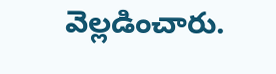వెల్లడించారు.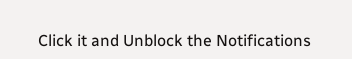Click it and Unblock the Notifications